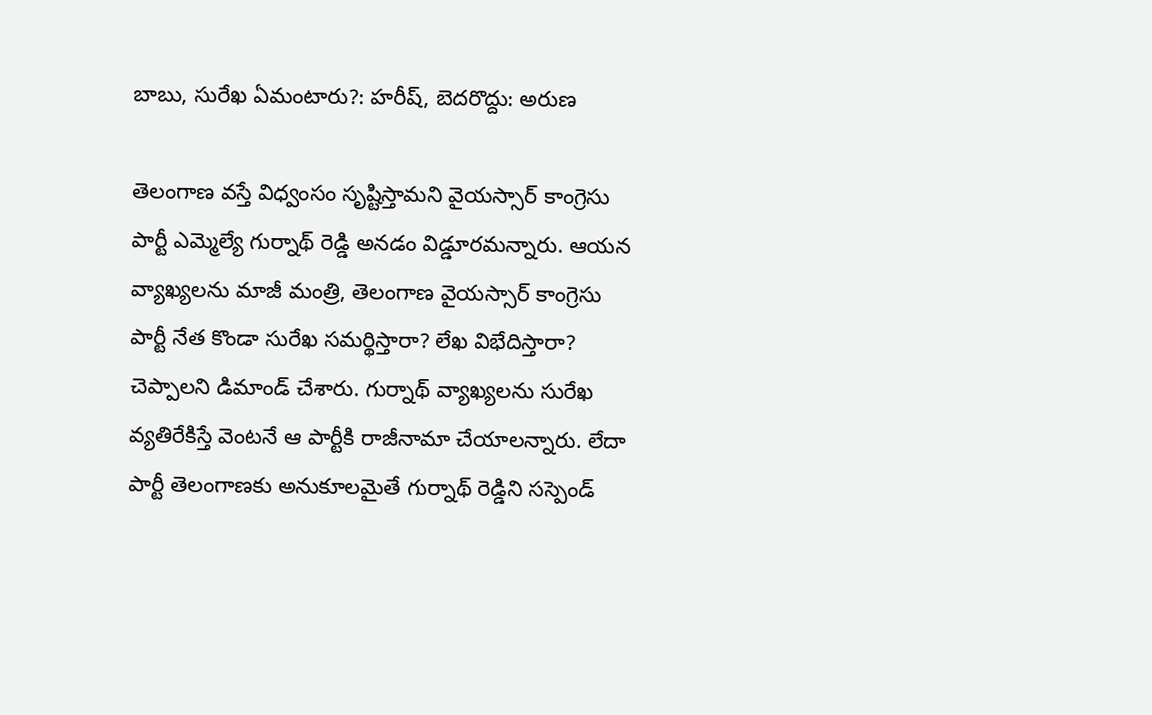బాబు, సురేఖ ఏమంటారు?: హరీష్, బెదరొద్దు: అరుణ

తెలంగాణ వస్తే విధ్వంసం సృష్టిస్తామని వైయస్సార్ కాంగ్రెసు పార్టీ ఎమ్మెల్యే గుర్నాథ్ రెడ్డి అనడం విడ్డూరమన్నారు. ఆయన వ్యాఖ్యలను మాజీ మంత్రి, తెలంగాణ వైయస్సార్ కాంగ్రెసు పార్టీ నేత కొండా సురేఖ సమర్థిస్తారా? లేఖ విభేదిస్తారా? చెప్పాలని డిమాండ్ చేశారు. గుర్నాథ్ వ్యాఖ్యలను సురేఖ వ్యతిరేకిస్తే వెంటనే ఆ పార్టీకి రాజీనామా చేయాలన్నారు. లేదా పార్టీ తెలంగాణకు అనుకూలమైతే గుర్నాథ్ రెడ్డిని సస్పెండ్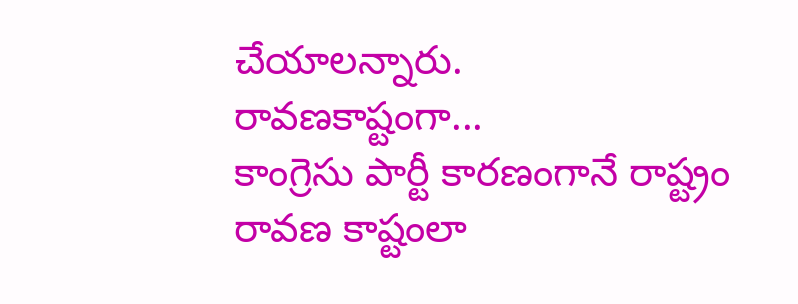చేయాలన్నారు.
రావణకాష్టంగా...
కాంగ్రెసు పార్టీ కారణంగానే రాష్ట్రం రావణ కాష్టంలా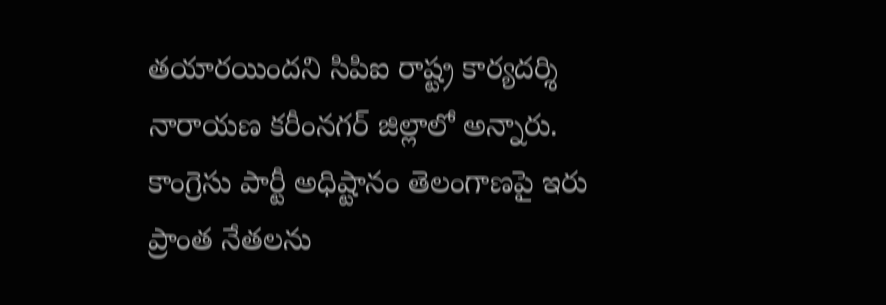తయారయిందని సిపిఐ రాష్ట్ర కార్యదర్శి నారాయణ కరీంనగర్ జిల్లాలో అన్నారు. కాంగ్రెసు పార్టీ అధిష్టానం తెలంగాణపై ఇరు ప్రాంత నేతలను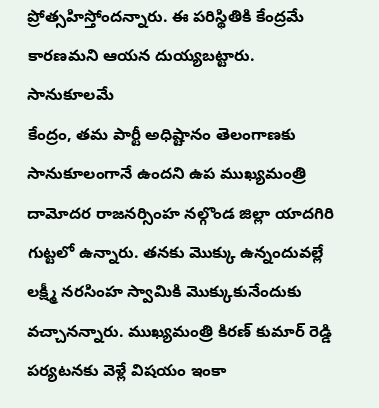ప్రోత్సహిస్తోందన్నారు. ఈ పరిస్థితికి కేంద్రమే కారణమని ఆయన దుయ్యబట్టారు.
సానుకూలమే
కేంద్రం, తమ పార్టీ అధిష్టానం తెలంగాణకు సానుకూలంగానే ఉందని ఉప ముఖ్యమంత్రి దామోదర రాజనర్సింహ నల్గొండ జిల్లా యాదగిరి గుట్టలో ఉన్నారు. తనకు మొక్కు ఉన్నందువల్లే లక్ష్మీ నరసింహ స్వామికి మొక్కుకునేందుకు వచ్చానన్నారు. ముఖ్యమంత్రి కిరణ్ కుమార్ రెడ్డి పర్యటనకు వెళ్లే విషయం ఇంకా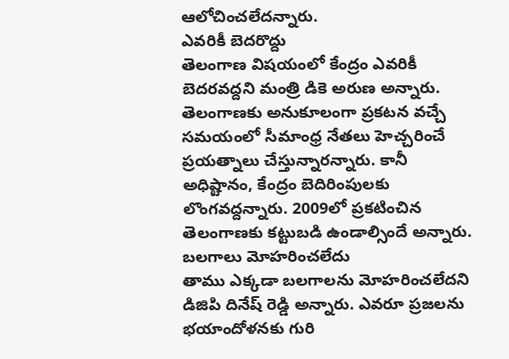ఆలోచించలేదన్నారు.
ఎవరికీ బెదరొద్దు
తెలంగాణ విషయంలో కేంద్రం ఎవరికీ బెదరవద్దని మంత్రి డికె అరుణ అన్నారు. తెలంగాణకు అనుకూలంగా ప్రకటన వచ్చే సమయంలో సీమాంధ్ర నేతలు హెచ్చరించే ప్రయత్నాలు చేస్తున్నారన్నారు. కానీ అధిష్టానం, కేంద్రం బెదిరింపులకు లొంగవద్దన్నారు. 2009లో ప్రకటించిన తెలంగాణకు కట్టుబడి ఉండాల్సిందే అన్నారు.
బలగాలు మోహరించలేదు
తాము ఎక్కడా బలగాలను మోహరించలేదని డిజిపి దినేష్ రెడ్డి అన్నారు. ఎవరూ ప్రజలను భయాందోళనకు గురి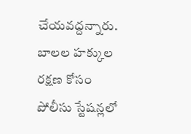చేయవద్దన్నారు. బాలల హక్కుల రక్షణ కోసం పోలీసు స్టేషన్లలో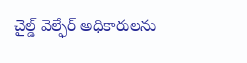చైల్డ్ వెల్ఫేర్ అధికారులను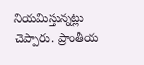నియమిస్తున్నట్లు చెప్పారు. ప్రాంతీయ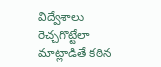విద్వేశాలు రెచ్చగొట్టేలా మాట్లాడితే కఠిన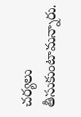చర్యలు తీసుకుంటామన్నారు.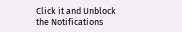Click it and Unblock the Notifications